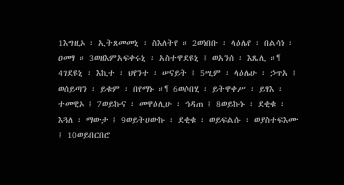1እግዚኦ ፡ ኢትጸመመኒ ፡ ስእለትየ ። 2ወነበቡ ፡ ላዕሌየ ፡ በልሳነ ፡ ዐመፃ ። 3ወዘእምአፍቀሩኒ ፡ አስተዋደዩኒ ፤ ወአንሰ ፡ እጼሊ ።¶ 4ገደዩኒ ፡ እኪተ ፡ ህየንተ ፡ ሠናይት ፤ 5ሢም ፡ ላዕሌሁ ፡ ኃጥአ ፤ ወሰይጣን ፡ ይቁም ፡ በየማኑ ።¶ 6ወሶበሂ ፡ ይትዋቀሥ ፡ ይፃእ ፡ ተመዊኦ ፤ 7ወይኩና ፡ መዋዕሊሁ ፡ ኅዳጠ ፤ 8ወይኩኑ ፡ ደቂቁ ፡ እጓለ ፡ ማውታ ፤ 9ወይትሀውኩ ፡ ደቂቁ ፡ ወይፍልሱ ፡ ወያስተፍእሙ ፤ 10ወይበርበሮ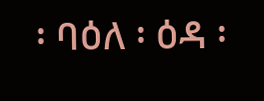፡ ባዕለ ፡ ዕዳ ፡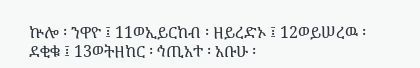ኵሎ ፡ ንዋዮ ፤ 11ወኢይርከብ ፡ ዘይረድኦ ፤ 12ወይሠረዉ ፡ ደቂቁ ፤ 13ወትዘከር ፡ ኅጢአተ ፡ አቡሁ ፡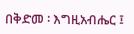በቅድመ ፡ እግዚአብሔር ፤